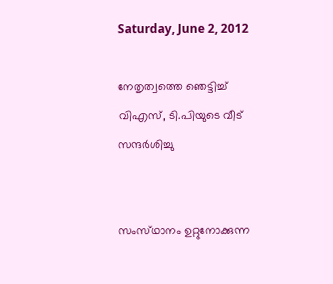Saturday, June 2, 2012

നേതൃത്വത്തെ ഞെട്ടിച്ച്‌ വിഎസ്‌, ടി.പിയുടെ വീട്‌ സന്ദര്‍ശിച്ചു


സംസ്‌ഥാനം ഉറ്റുനോക്കുന്ന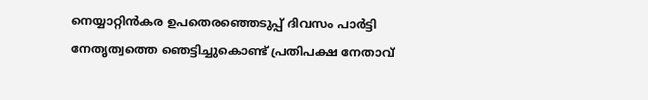നെയ്യാറ്റിന്‍കര ഉപതെരഞ്ഞെടുപ്പ്‌ ദിവസം പാര്‍ട്ടി നേതൃത്വത്തെ ഞെട്ടിച്ചുകൊണ്ട്‌ പ്രതിപക്ഷ നേതാവ്‌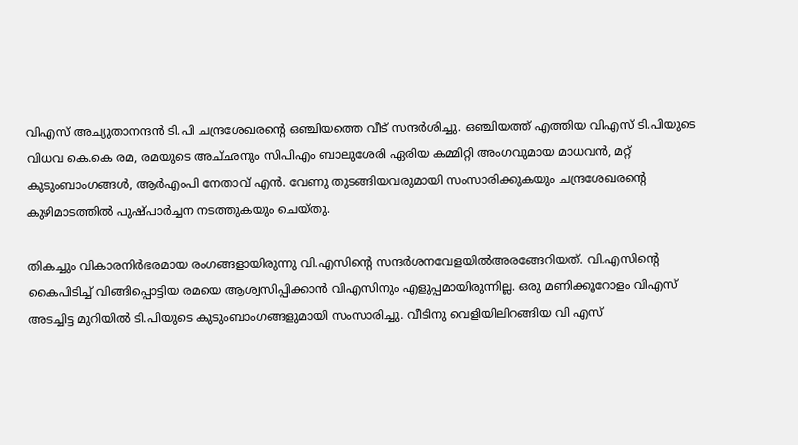വിഎസ്‌ അച്യുതാനന്ദന്‍ ടി.പി ചന്ദ്രശേഖരന്റെ ഒഞ്ചിയത്തെ വീട്‌ സന്ദര്‍ശിച്ചു. ഒഞ്ചിയത്ത്‌ എത്തിയ വിഎസ്‌ ടി.പിയുടെ വിധവ കെ.കെ രമ, രമയുടെ അച്‌ഛനും സിപിഎം ബാലുശേരി ഏരിയ കമ്മിറ്റി അംഗവുമായ മാധവന്‍, മറ്റ്‌ കുടുംബാംഗങ്ങള്‍, ആര്‍എംപി നേതാവ്‌ എന്‍. വേണു തുടങ്ങിയവരുമായി സംസാരിക്കുകയും ചന്ദ്രശേഖരന്റെ കുഴിമാടത്തില്‍ പുഷ്‌പാര്‍ച്ചന നടത്തുകയും ചെയ്‌തു.

തികച്ചും വികാരനിര്‍ഭരമായ രംഗങ്ങളായിരുന്നു വി.എസിന്റെ സന്ദര്‍ശനവേളയില്‍അരങ്ങേറിയത്‌. വി.എസിന്റെ കൈപിടിച്ച്‌ വിങ്ങിപ്പൊട്ടിയ രമയെ ആശ്വസിപ്പിക്കാന്‍ വിഎസിനും എളുപ്പമായിരുന്നില്ല. ഒരു മണിക്കൂറോളം വിഎസ്‌ അടച്ചിട്ട മുറിയില്‍ ടി.പിയുടെ കുടുംബാംഗങ്ങളുമായി സംസാരിച്ചു. വീടിനു വെളിയിലിറങ്ങിയ വി എസ്‌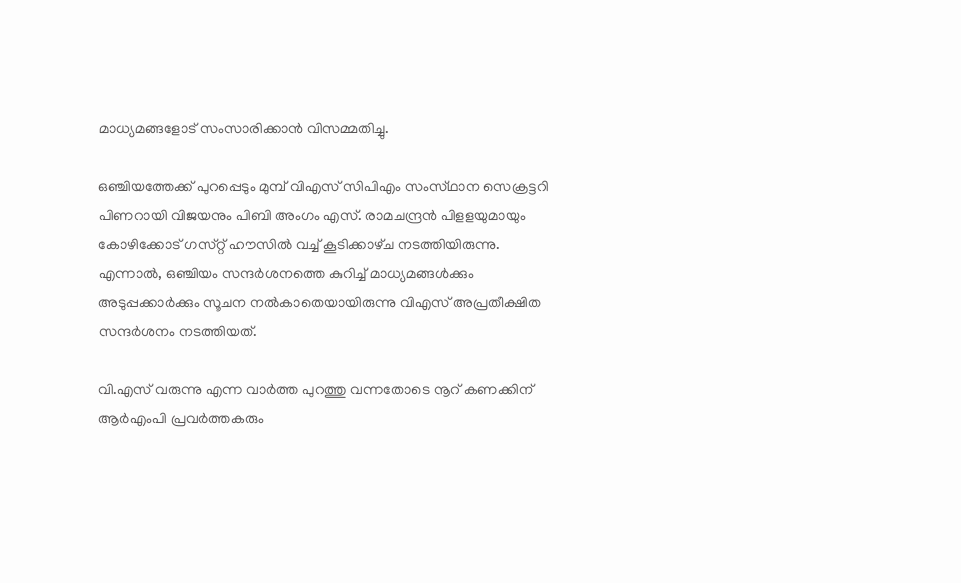മാധ്യമങ്ങളോട്‌ സംസാരിക്കാന്‍ വിസമ്മതിച്ചു.

ഒഞ്ചിയത്തേക്ക്‌ പുറപ്പെടും മുമ്പ്‌ വിഎസ്‌ സിപിഎം സംസ്‌ഥാന സെക്രട്ടറി പിണറായി വിജയനും പിബി അംഗം എസ്‌. രാമചന്ദ്രന്‍ പിളളയുമായും കോഴിക്കോട്‌ ഗസ്‌റ്റ് ഹൗസില്‍ വച്ച്‌ കൂടിക്കാഴ്‌ച നടത്തിയിരുന്നു. എന്നാല്‍, ഒഞ്ചിയം സന്ദര്‍ശനത്തെ കുറിച്ച്‌ മാധ്യമങ്ങള്‍ക്കും അടുപ്പക്കാര്‍ക്കും സൂചന നല്‍കാതെയായിരുന്നു വിഎസ്‌ അപ്രതീക്ഷിത സന്ദര്‍ശനം നടത്തിയത്‌.

വി.എസ്‌ വരുന്നു എന്ന വാര്‍ത്ത പുറത്തു വന്നതോടെ നൂറ്‌ കണക്കിന്‌ ആര്‍എംപി പ്രവര്‍ത്തകരും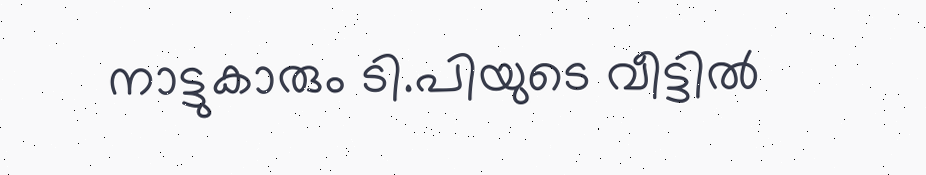നാട്ടുകാരും ടി.പിയുടെ വീട്ടില്‍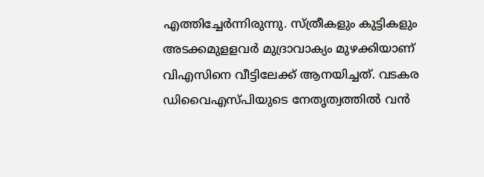എത്തിച്ചേര്‍ന്നിരുന്നു. സ്‌ത്രീകളും കുട്ടികളും അടക്കമുളളവര്‍ മുദ്രാവാക്യം മുഴക്കിയാണ്‌ വിഎസിനെ വീട്ടിലേക്ക്‌ ആനയിച്ചത്‌. വടകര ഡിവൈഎസ്‌പിയുടെ നേതൃത്വത്തില്‍ വന്‍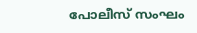പോലീസ്‌ സംഘം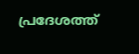പ്രദേശത്ത്‌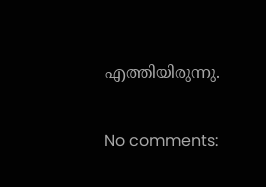എത്തിയിരുന്നു.

No comments: